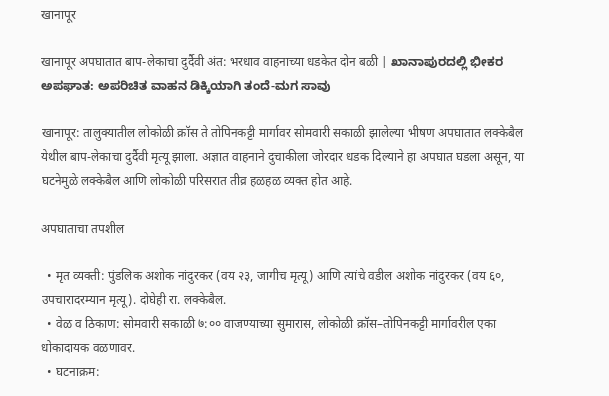खानापूर

खानापूर अपघातात बाप-लेकाचा दुर्दैवी अंत: भरधाव वाहनाच्या धडकेत दोन बळी | ಖಾನಾಪುರದಲ್ಲಿ ಭೀಕರ ಅಪಘಾತ: ಅಪರಿಚಿತ ವಾಹನ ಡಿಕ್ಕಿಯಾಗಿ ತಂದೆ-ಮಗ ಸಾವು

खानापूर: तालुक्यातील लोकोळी क्रॉस ते तोपिनकट्टी मार्गावर सोमवारी सकाळी झालेल्या भीषण अपघातात लक्केबैल येथील बाप-लेकाचा दुर्दैवी मृत्यू झाला. अज्ञात वाहनाने दुचाकीला जोरदार धडक दिल्याने हा अपघात घडला असून, या घटनेमुळे लक्केबैल आणि लोकोळी परिसरात तीव्र हळहळ व्यक्त होत आहे.

अपघाताचा तपशील

  • मृत व्यक्ती: पुंडलिक अशोक नांदुरकर (वय २३, जागीच मृत्यू) आणि त्यांचे वडील अशोक नांदुरकर (वय ६०, उपचारादरम्यान मृत्यू). दोघेही रा. लक्केबैल.
  • वेळ व ठिकाण: सोमवारी सकाळी ७:०० वाजण्याच्या सुमारास, लोकोळी क्रॉस–तोपिनकट्टी मार्गावरील एका धोकादायक वळणावर.
  • घटनाक्रम: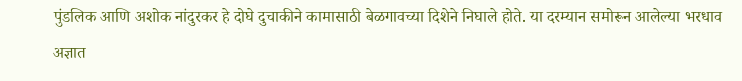पुंडलिक आणि अशोक नांदुरकर हे दोघे दुचाकीने कामासाठी बेळगावच्या दिशेने निघाले होते. या दरम्यान समोरून आलेल्या भरधाव अज्ञात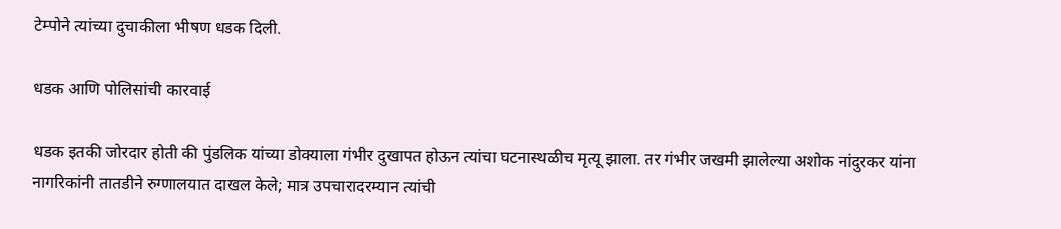टेम्पोने त्यांच्या दुचाकीला भीषण धडक दिली.

धडक आणि पोलिसांची कारवाई

धडक इतकी जोरदार होती की पुंडलिक यांच्या डोक्याला गंभीर दुखापत होऊन त्यांचा घटनास्थळीच मृत्यू झाला. तर गंभीर जखमी झालेल्या अशोक नांदुरकर यांना नागरिकांनी तातडीने रुग्णालयात दाखल केले; मात्र उपचारादरम्यान त्यांची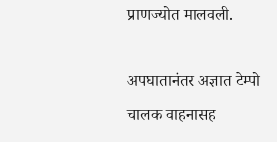प्राणज्योत मालवली.

अपघातानंतर अज्ञात टेम्पो चालक वाहनासह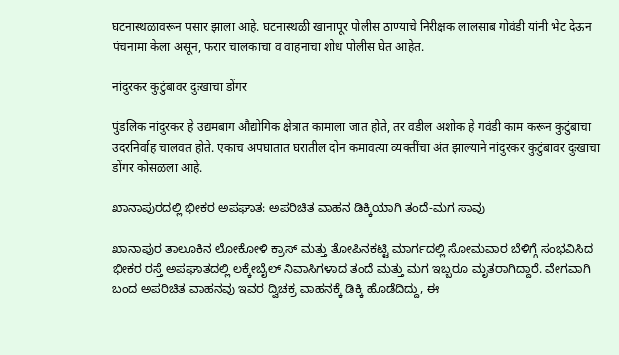घटनास्थळावरून पसार झाला आहे. घटनास्थळी खानापूर पोलीस ठाण्याचे निरीक्षक लालसाब गोवंडी यांनी भेट देऊन पंचनामा केला असून, फरार चालकाचा व वाहनाचा शोध पोलीस घेत आहेत.

नांदुरकर कुटुंबावर दुःखाचा डोंगर

पुंडलिक नांदुरकर हे उद्यमबाग औद्योगिक क्षेत्रात कामाला जात होते, तर वडील अशोक हे गवंडी काम करून कुटुंबाचा उदरनिर्वाह चालवत होते. एकाच अपघातात घरातील दोन कमावत्या व्यक्तींचा अंत झाल्याने नांदुरकर कुटुंबावर दुःखाचा डोंगर कोसळला आहे.

ಖಾನಾಪುರದಲ್ಲಿ ಭೀಕರ ಅಪಘಾತ: ಅಪರಿಚಿತ ವಾಹನ ಡಿಕ್ಕಿಯಾಗಿ ತಂದೆ-ಮಗ ಸಾವು

ಖಾನಾಪುರ ತಾಲೂಕಿನ ಲೋಕೋಳಿ ಕ್ರಾಸ್ ಮತ್ತು ತೋಪಿನಕಟ್ಟಿ ಮಾರ್ಗದಲ್ಲಿ ಸೋಮವಾರ ಬೆಳಿಗ್ಗೆ ಸಂಭವಿಸಿದ ಭೀಕರ ರಸ್ತೆ ಅಪಘಾತದಲ್ಲಿ ಲಕ್ಕೇಬೈಲ್ ನಿವಾಸಿಗಳಾದ ತಂದೆ ಮತ್ತು ಮಗ ಇಬ್ಬರೂ ಮೃತರಾಗಿದ್ದಾರೆ. ವೇಗವಾಗಿ ಬಂದ ಅಪರಿಚಿತ ವಾಹನವು ಇವರ ದ್ವಿಚಕ್ರ ವಾಹನಕ್ಕೆ ಡಿಕ್ಕಿ ಹೊಡೆದಿದ್ದು, ಈ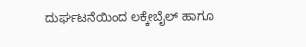ದುರ್ಘಟನೆಯಿಂದ ಲಕ್ಕೇಬೈಲ್ ಹಾಗೂ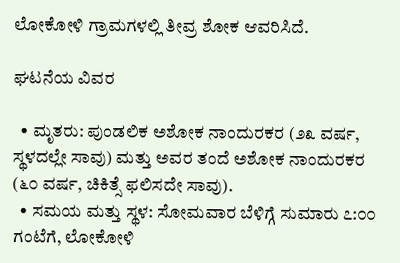ಲೋಕೋಳಿ ಗ್ರಾಮಗಳಲ್ಲಿ ತೀವ್ರ ಶೋಕ ಆವರಿಸಿದೆ.

ಘಟನೆಯ ವಿವರ

  • ಮೃತರು: ಪುಂಡಲಿಕ ಅಶೋಕ ನಾಂದುರಕರ (೨೩ ವರ್ಷ, ಸ್ಥಳದಲ್ಲೇ ಸಾವು) ಮತ್ತು ಅವರ ತಂದೆ ಅಶೋಕ ನಾಂದುರಕರ (೬೦ ವರ್ಷ, ಚಿಕಿತ್ಸೆ ಫಲಿಸದೇ ಸಾವು).
  • ಸಮಯ ಮತ್ತು ಸ್ಥಳ: ಸೋಮವಾರ ಬೆಳಿಗ್ಗೆ ಸುಮಾರು ೭:೦೦ ಗಂಟೆಗೆ, ಲೋಕೋಳಿ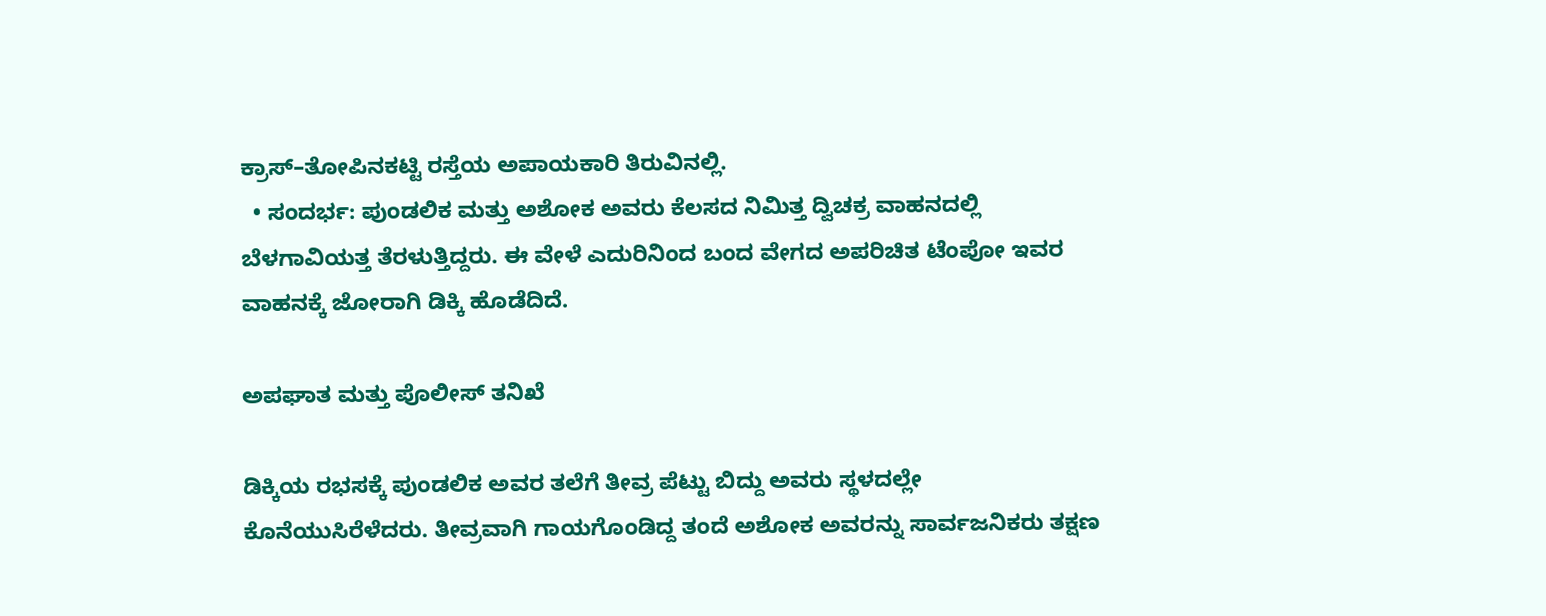ಕ್ರಾಸ್–ತೋಪಿನಕಟ್ಟಿ ರಸ್ತೆಯ ಅಪಾಯಕಾರಿ ತಿರುವಿನಲ್ಲಿ.
  • ಸಂದರ್ಭ: ಪುಂಡಲಿಕ ಮತ್ತು ಅಶೋಕ ಅವರು ಕೆಲಸದ ನಿಮಿತ್ತ ದ್ವಿಚಕ್ರ ವಾಹನದಲ್ಲಿ ಬೆಳಗಾವಿಯತ್ತ ತೆರಳುತ್ತಿದ್ದರು. ಈ ವೇಳೆ ಎದುರಿನಿಂದ ಬಂದ ವೇಗದ ಅಪರಿಚಿತ ಟೆಂಪೋ ಇವರ ವಾಹನಕ್ಕೆ ಜೋರಾಗಿ ಡಿಕ್ಕಿ ಹೊಡೆದಿದೆ.

ಅಪಘಾತ ಮತ್ತು ಪೊಲೀಸ್ ತನಿಖೆ

ಡಿಕ್ಕಿಯ ರಭಸಕ್ಕೆ ಪುಂಡಲಿಕ ಅವರ ತಲೆಗೆ ತೀವ್ರ ಪೆಟ್ಟು ಬಿದ್ದು ಅವರು ಸ್ಥಳದಲ್ಲೇ ಕೊನೆಯುಸಿರೆಳೆದರು. ತೀವ್ರವಾಗಿ ಗಾಯಗೊಂಡಿದ್ದ ತಂದೆ ಅಶೋಕ ಅವರನ್ನು ಸಾರ್ವಜನಿಕರು ತಕ್ಷಣ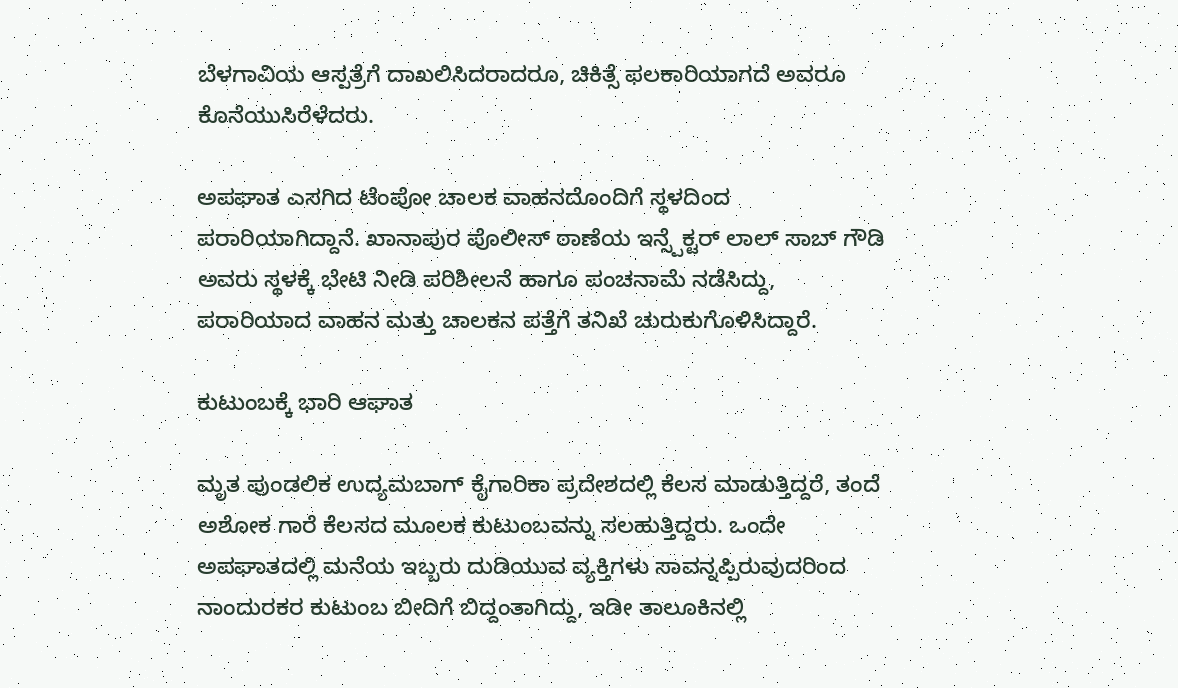ಬೆಳಗಾವಿಯ ಆಸ್ಪತ್ರೆಗೆ ದಾಖಲಿಸಿದರಾದರೂ, ಚಿಕಿತ್ಸೆ ಫಲಕಾರಿಯಾಗದೆ ಅವರೂ ಕೊನೆಯುಸಿರೆಳೆದರು.

ಅಪಘಾತ ಎಸಗಿದ ಟೆಂಪೋ ಚಾಲಕ ವಾಹನದೊಂದಿಗೆ ಸ್ಥಳದಿಂದ ಪರಾರಿಯಾಗಿದ್ದಾನೆ. ಖಾನಾಪುರ ಪೊಲೀಸ್ ಠಾಣೆಯ ಇನ್ಸ್ಪೆಕ್ಟರ್ ಲಾಲ್ ಸಾಬ್ ಗೌಡಿ ಅವರು ಸ್ಥಳಕ್ಕೆ ಭೇಟಿ ನೀಡಿ ಪರಿಶೀಲನೆ ಹಾಗೂ ಪಂಚನಾಮೆ ನಡೆಸಿದ್ದು, ಪರಾರಿಯಾದ ವಾಹನ ಮತ್ತು ಚಾಲಕನ ಪತ್ತೆಗೆ ತನಿಖೆ ಚುರುಕುಗೊಳಿಸಿದ್ದಾರೆ.

ಕುಟುಂಬಕ್ಕೆ ಭಾರಿ ಆಘಾತ

ಮೃತ ಪುಂಡಲಿಕ ಉದ್ಯಮಬಾಗ್ ಕೈಗಾರಿಕಾ ಪ್ರದೇಶದಲ್ಲಿ ಕೆಲಸ ಮಾಡುತ್ತಿದ್ದರೆ, ತಂದೆ ಅಶೋಕ ಗಾರೆ ಕೆಲಸದ ಮೂಲಕ ಕುಟುಂಬವನ್ನು ಸಲಹುತ್ತಿದ್ದರು. ಒಂದೇ ಅಪಘಾತದಲ್ಲಿ ಮನೆಯ ಇಬ್ಬರು ದುಡಿಯುವ ವ್ಯಕ್ತಿಗಳು ಸಾವನ್ನಪ್ಪಿರುವುದರಿಂದ ನಾಂದುರಕರ ಕುಟುಂಬ ಬೀದಿಗೆ ಬಿದ್ದಂತಾಗಿದ್ದು, ಇಡೀ ತಾಲೂಕಿನಲ್ಲಿ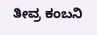ತೀವ್ರ ಕಂಬನಿ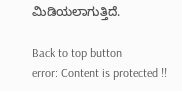ಮಿಡಿಯಲಾಗುತ್ತಿದೆ.

Back to top button
error: Content is protected !!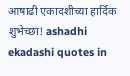आषाढी एकादशीच्या हार्दिक शुभेच्छा! ashadhi ekadashi quotes in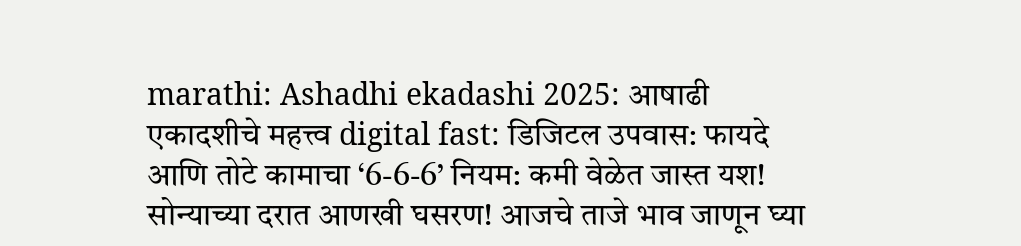marathi: Ashadhi ekadashi 2025: आषाढी एकादशीचे महत्त्व digital fast: डिजिटल उपवास: फायदे आणि तोटे कामाचा ‘6-6-6’ नियम: कमी वेळेत जास्त यश! सोन्याच्या दरात आणखी घसरण! आजचे ताजे भाव जाणून घ्या